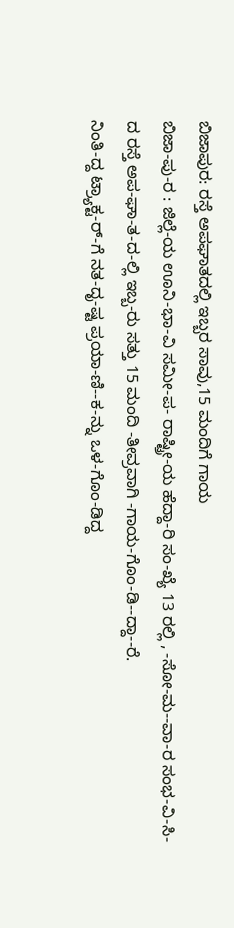ಬಿಜಾಪುರ: ರಸ್ತೆ ಅಪಘಾತದಲ್ಲಿ ಇಬ್ಬರ ಸಾವು,15 ಮಂದಿಗೆ ಗಾಯ
ಬಿಜಾ-ಪು-ರ : ಜಿಲ್ಲೆ-ಯ ಊನಿ-ಭಾ-ವಿ ಸಮೀ-ಪ- ರಾಷ್ಟ್ರೀ-ಯ ಹೆದ್ದಾ-ರಿ ಸಂ-ಖ್ಯೆ 13 ರಲ್ಲಿ , -ಸೋ-ಮ--ವಾ-ರ ಸಂಭ-ವಿ-ಸಿ-ದ ರಸ್ತೆ ಅಪ-ಘಾ-ತ-ದ-ಲ್ಲಿ ಇಬ್ಬ-ರು ಸತ್ತು 15 ಮಂದಿ -ತೀವ್ರವಾಗಿ -ಗಾಯ-ಗೊಂ-ಡಿ--ದ್ದಾ--ರೆ.
ನಿಂತಿ-ದ್ದ ಟ್ರ್ಯಾಕ್ಟ-ರ್-ಗೆ ನತ-ದೃ-ಷ್ಟ ಪ್ರಯಾ-ಣಿ--ಕ-ನ್ನು ಒಳ-ಗೊಂ-ಡಿದ್ದ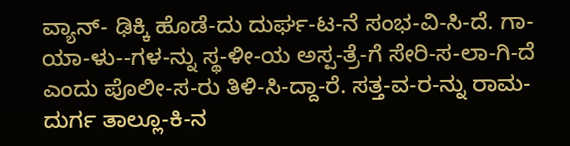ವ್ಯಾನ್- ಢಿಕ್ಕಿ ಹೊಡೆ-ದು ದುರ್ಘ-ಟ-ನೆ ಸಂಭ-ವಿ-ಸಿ-ದೆ. ಗಾ-ಯಾ-ಳು--ಗಳ-ನ್ನು ಸ್ಥ-ಳೀ-ಯ ಅಸ್ಪ-ತ್ರೆ-ಗೆ ಸೇರಿ-ಸ-ಲಾ-ಗಿ-ದೆ ಎಂದು ಪೊಲೀ-ಸ-ರು ತಿಳಿ-ಸಿ-ದ್ದಾ-ರೆ. ಸತ್ತ-ವ-ರ-ನ್ನು ರಾಮ-ದುರ್ಗ ತಾಲ್ಲೂ-ಕಿ-ನ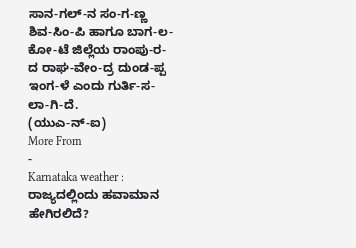ಸಾನ-ಗಲ್-ನ ಸಂ-ಗ-ಣ್ಣ ಶಿವ-ಸಿಂ-ಪಿ ಹಾಗೂ ಬಾಗ-ಲ-ಕೋ-ಟೆ ಜಿಲ್ಲೆಯ ರಾಂಪು-ರ-ದ ರಾಘ-ವೇಂ-ದ್ರ ದುಂಡ-ಪ್ಪ ಇಂಗ-ಳೆ ಎಂದು ಗುರ್ತಿ-ಸ-ಲಾ-ಗಿ-ದೆ.
(ಯುಎ-ನ್-ಐ)
More From
-
Karnataka weather : ರಾಜ್ಯದಲ್ಲಿಂದು ಹವಾಮಾನ ಹೇಗಿರಲಿದೆ?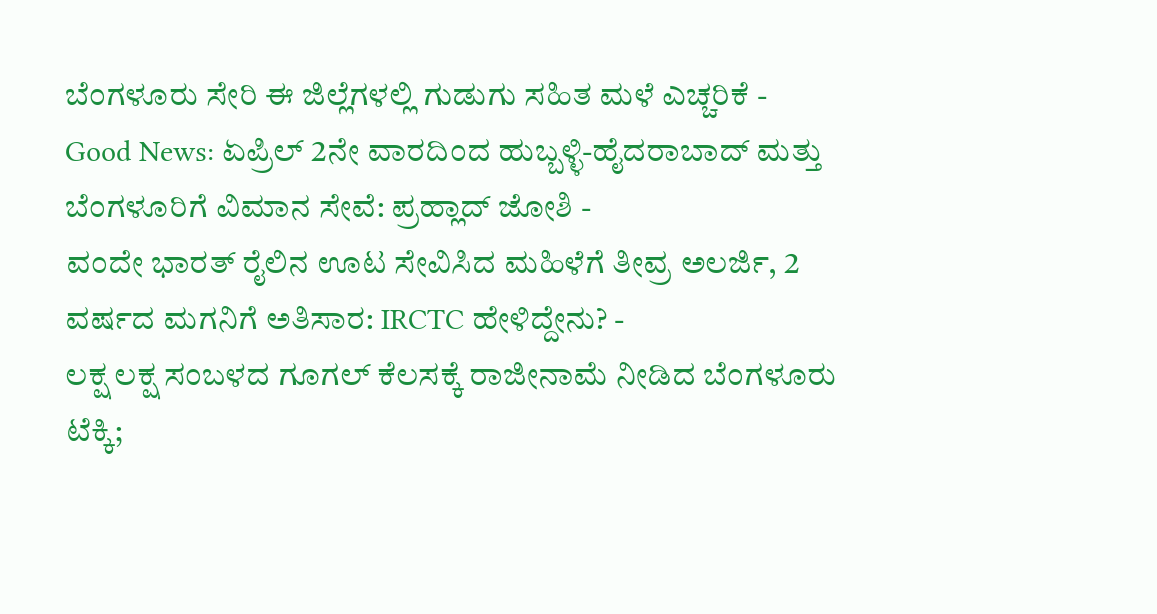ಬೆಂಗಳೂರು ಸೇರಿ ಈ ಜಿಲ್ಲೆಗಳಲ್ಲಿ ಗುಡುಗು ಸಹಿತ ಮಳೆ ಎಚ್ಚರಿಕೆ -
Good News: ಏಪ್ರಿಲ್ 2ನೇ ವಾರದಿಂದ ಹುಬ್ಬಳ್ಳಿ-ಹೈದರಾಬಾದ್ ಮತ್ತು ಬೆಂಗಳೂರಿಗೆ ವಿಮಾನ ಸೇವೆ: ಪ್ರಹ್ಲಾದ್ ಜೋಶಿ -
ವಂದೇ ಭಾರತ್ ರೈಲಿನ ಊಟ ಸೇವಿಸಿದ ಮಹಿಳೆಗೆ ತೀವ್ರ ಅಲರ್ಜಿ, 2 ವರ್ಷದ ಮಗನಿಗೆ ಅತಿಸಾರ: IRCTC ಹೇಳಿದ್ದೇನು? -
ಲಕ್ಷ ಲಕ್ಷ ಸಂಬಳದ ಗೂಗಲ್ ಕೆಲಸಕ್ಕೆ ರಾಜೀನಾಮೆ ನೀಡಿದ ಬೆಂಗಳೂರು ಟೆಕ್ಕಿ;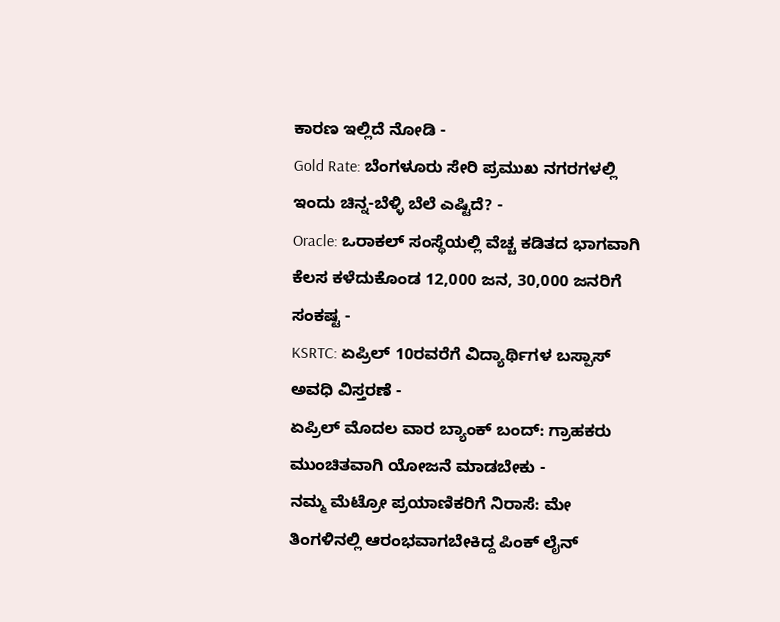ಕಾರಣ ಇಲ್ಲಿದೆ ನೋಡಿ -
Gold Rate: ಬೆಂಗಳೂರು ಸೇರಿ ಪ್ರಮುಖ ನಗರಗಳಲ್ಲಿ ಇಂದು ಚಿನ್ನ-ಬೆಳ್ಳಿ ಬೆಲೆ ಎಷ್ಟಿದೆ? -
Oracle: ಒರಾಕಲ್ ಸಂಸ್ಥೆಯಲ್ಲಿ ವೆಚ್ಚ ಕಡಿತದ ಭಾಗವಾಗಿ ಕೆಲಸ ಕಳೆದುಕೊಂಡ 12,000 ಜನ, 30,000 ಜನರಿಗೆ ಸಂಕಷ್ಟ -
KSRTC: ಏಪ್ರಿಲ್ 10ರವರೆಗೆ ವಿದ್ಯಾರ್ಥಿಗಳ ಬಸ್ಪಾಸ್ ಅವಧಿ ವಿಸ್ತರಣೆ -
ಏಪ್ರಿಲ್ ಮೊದಲ ವಾರ ಬ್ಯಾಂಕ್ ಬಂದ್: ಗ್ರಾಹಕರು ಮುಂಚಿತವಾಗಿ ಯೋಜನೆ ಮಾಡಬೇಕು -
ನಮ್ಮ ಮೆಟ್ರೋ ಪ್ರಯಾಣಿಕರಿಗೆ ನಿರಾಸೆ: ಮೇ ತಿಂಗಳಿನಲ್ಲಿ ಆರಂಭವಾಗಬೇಕಿದ್ದ ಪಿಂಕ್ ಲೈನ್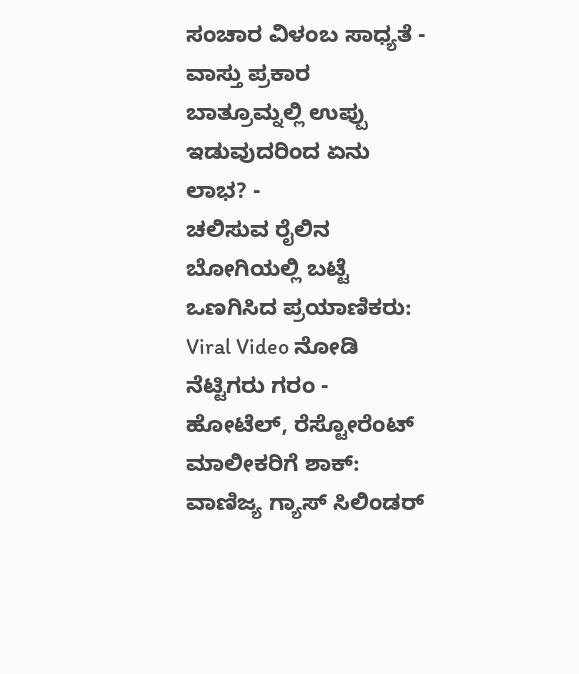ಸಂಚಾರ ವಿಳಂಬ ಸಾಧ್ಯತೆ -
ವಾಸ್ತು ಪ್ರಕಾರ ಬಾತ್ರೂಮ್ನಲ್ಲಿ ಉಪ್ಪು ಇಡುವುದರಿಂದ ಏನು ಲಾಭ? -
ಚಲಿಸುವ ರೈಲಿನ ಬೋಗಿಯಲ್ಲಿ ಬಟ್ಟೆ ಒಣಗಿಸಿದ ಪ್ರಯಾಣಿಕರು: Viral Video ನೋಡಿ ನೆಟ್ಟಿಗರು ಗರಂ -
ಹೋಟೆಲ್, ರೆಸ್ಟೋರೆಂಟ್ ಮಾಲೀಕರಿಗೆ ಶಾಕ್: ವಾಣಿಜ್ಯ ಗ್ಯಾಸ್ ಸಿಲಿಂಡರ್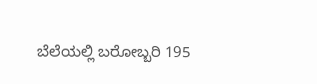ಬೆಲೆಯಲ್ಲಿ ಬರೋಬ್ಬರಿ 195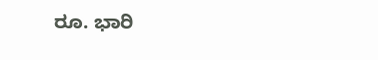ರೂ. ಭಾರಿ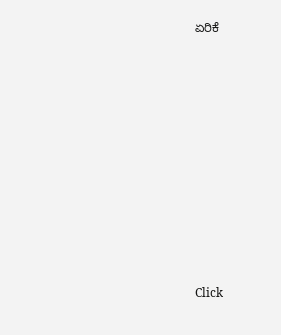ಏರಿಕೆ












Click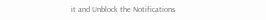it and Unblock the Notifications